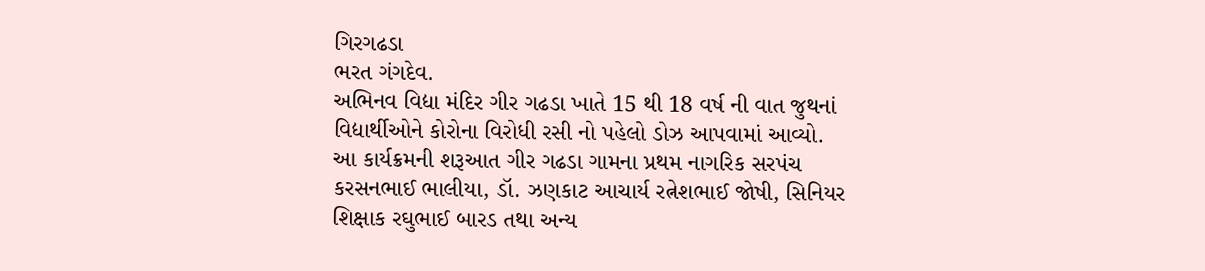ગિરગઢડા
ભરત ગંગદેવ.
અભિનવ વિદ્યા મંદિર ગીર ગઢડા ખાતે 15 થી 18 વર્ષ ની વાત જુથનાં વિદ્યાર્થીઓને કોરોના વિરોધી રસી નો પહેલો ડોઝ આપવામાં આવ્યો. આ કાર્યક્રમની શરૂઆત ગીર ગઢડા ગામના પ્રથમ નાગરિક સરપંચ કરસનભાઈ ભાલીયા, ડૉ. ઝણકાટ આચાર્ય રત્નેશભાઈ જોષી, સિનિયર શિક્ષાક રઘુભાઈ બારડ તથા અન્ય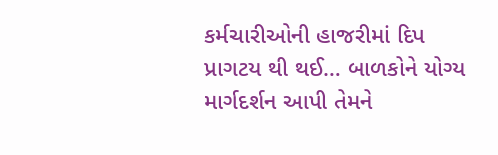કર્મચારીઓની હાજરીમાં દિપ પ્રાગટય થી થઈ… બાળકોને યોગ્ય માર્ગદર્શન આપી તેમને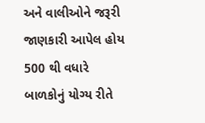અને વાલીઓને જરૂરી જાણકારી આપેલ હોય 500 થી વધારે બાળકોનું યોગ્ય રીતે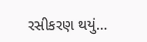રસીકરણ થયું…